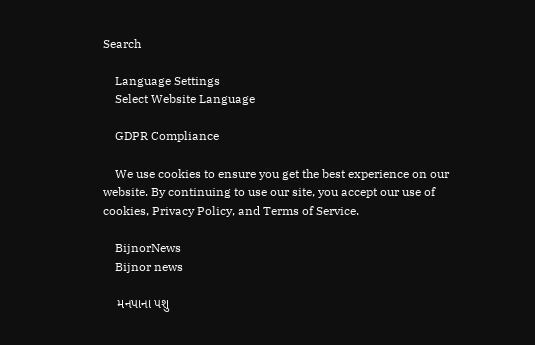Search

    Language Settings
    Select Website Language

    GDPR Compliance

    We use cookies to ensure you get the best experience on our website. By continuing to use our site, you accept our use of cookies, Privacy Policy, and Terms of Service.

    BijnorNews
    Bijnor news

    મનપાના પશુ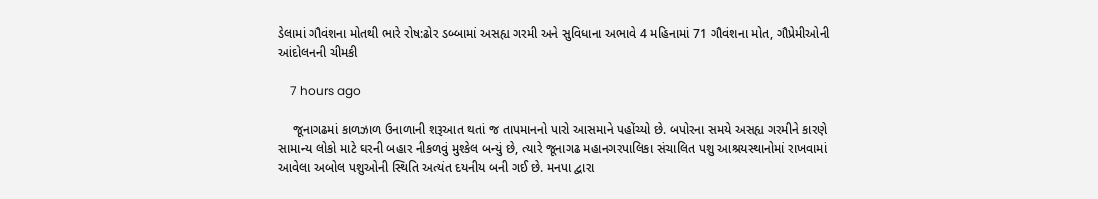ડેલામાં ગૌવંશના મોતથી ભારે રોષ:ઢોર ડબ્બામાં અસહ્ય ગરમી અને સુવિધાના અભાવે 4 મહિનામાં 71 ગૌવંશના મોત, ગૌપ્રેમીઓની આંદોલનની ચીમકી

    7 hours ago

    જૂનાગઢમાં કાળઝાળ ઉનાળાની શરૂઆત થતાં જ તાપમાનનો પારો આસમાને પહોંચ્યો છે. બપોરના સમયે અસહ્ય ગરમીને કારણે સામાન્ય લોકો માટે ઘરની બહાર નીકળવું મુશ્કેલ બન્યું છે, ત્યારે જૂનાગઢ મહાનગરપાલિકા સંચાલિત પશુ આશ્રયસ્થાનોમાં રાખવામાં આવેલા અબોલ પશુઓની સ્થિતિ અત્યંત દયનીય બની ગઈ છે. મનપા દ્વારા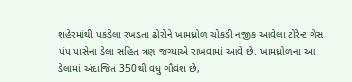શહેરમાંથી પકડેલા રખડતા ઢોરોને ખામધ્રોળ ચોકડી નજીક આવેલા ટોરેન્ટ ગેસ પંપ પાસેના ડેલા સહિત ત્રણ જગ્યાએ રાખવામાં આવે છે. ખામધ્રોળના આ ડેલામાં અંદાજિત 350થી વધુ ગૌવંશ છે,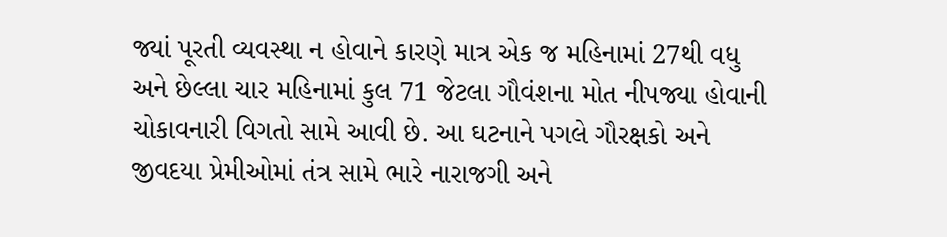જ્યાં પૂરતી વ્યવસ્થા ન હોવાને કારણે માત્ર એક જ મહિનામાં 27થી વધુ અને છેલ્લા ચાર મહિનામાં કુલ 71 જેટલા ગૌવંશના મોત નીપજ્યા હોવાની ચોકાવનારી વિગતો સામે આવી છે. આ ઘટનાને પગલે ગૌરક્ષકો અને જીવદયા પ્રેમીઓમાં તંત્ર સામે ભારે નારાજગી અને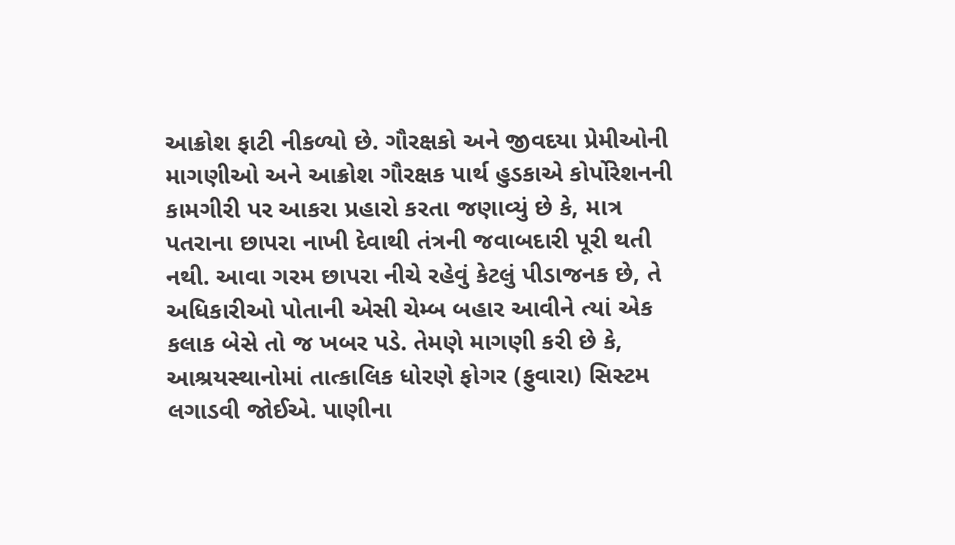આક્રોશ ફાટી નીકળ્યો છે. ગૌરક્ષકો અને જીવદયા પ્રેમીઓની માગણીઓ અને આક્રોશ ગૌરક્ષક પાર્થ હુડકાએ કોર્પોરેશનની કામગીરી પર આકરા પ્રહારો કરતા જણાવ્યું છે કે, માત્ર પતરાના છાપરા નાખી દેવાથી તંત્રની જવાબદારી પૂરી થતી નથી. આવા ગરમ છાપરા નીચે રહેવું કેટલું પીડાજનક છે, તે અધિકારીઓ પોતાની એસી ચેમ્બ બહાર આવીને ત્યાં એક કલાક બેસે તો જ ખબર પડે. તેમણે માગણી કરી છે કે, આશ્રયસ્થાનોમાં તાત્કાલિક ધોરણે ફોગર (ફુવારા) સિસ્ટમ લગાડવી જોઈએ. પાણીના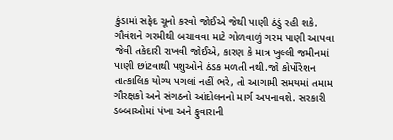કુંડામાં સફેદ ચૂનો કરવો જોઈએ જેથી પાણી ઠંડું રહી શકે. ગૌવંશને ગરમીથી બચાવવા માટે ગોળવાળું ગરમ પાણી આપવા જેવી તકેદારી રાખવી જોઈએ, કારણ કે માત્ર ખુલ્લી જમીનમાં પાણી છાંટવાથી પશુઓને ઠંડક મળતી નથી.જો કોર્પોરેશન તાત્કાલિક યોગ્ય પગલાં નહીં ભરે, તો આગામી સમયમાં તમામ ગૌરક્ષકો અને સંગઠનો આંદોલનનો માર્ગ અપનાવશે. સરકારી ડબ્બાઓમાં પંખા અને ફુવારાની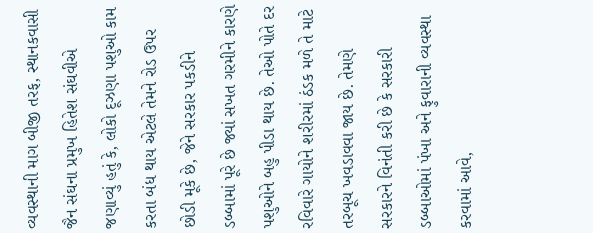વ્યવસ્થાની માગ બીજી તરફ, સ્થાનકવાસી જૈન સંઘના પ્રમુખ હિતેશ સંઘવીએ જણાવ્યું હતું કે, લોકો દૂઝણા પશુઓ કામ કરતા બંધ થાય એટલે તેમને રોડ ઉપર છોડી મૂકે છે, જેને સરકાર પકડીને ડબ્બામાં પૂરે છે જ્યાં સખત ગરમીને કારણે પશુઓને બહુ પીડા થાય છે. તેઓ પોતે દર રવિવારે ગાયોને શરીરમાં ઠંડક મળે તે માટે તરબૂચ ખવડાવવા જાય છે. તેમણે સરકારને વિનંતી કરી છે કે સરકારી ડબ્બાઓમાં પંખા અને ફુવારાની વ્યવસ્થા કરવામાં આવે,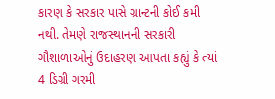કારણ કે સરકાર પાસે ગ્રાન્ટની કોઈ કમી નથી. તેમણે રાજસ્થાનની સરકારી ગૌશાળાઓનું ઉદાહરણ આપતા કહ્યું કે ત્યાં 4 ડિગ્રી ગરમી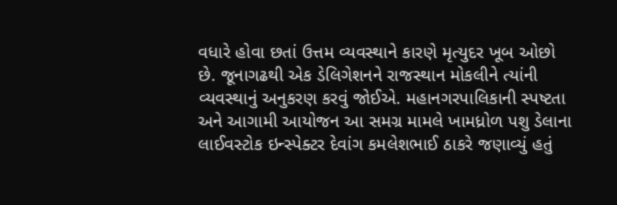વધારે હોવા છતાં ઉત્તમ વ્યવસ્થાને કારણે મૃત્યુદર ખૂબ ઓછો છે. જૂનાગઢથી એક ડેલિગેશનને રાજસ્થાન મોકલીને ત્યાંની વ્યવસ્થાનું અનુકરણ કરવું જોઈએ. મહાનગરપાલિકાની સ્પષ્ટતા અને આગામી આયોજન આ સમગ્ર મામલે ખામધ્રોળ પશુ ડેલાના લાઈવસ્ટોક ઇન્સ્પેક્ટર દેવાંગ કમલેશભાઈ ઠાકરે જણાવ્યું હતું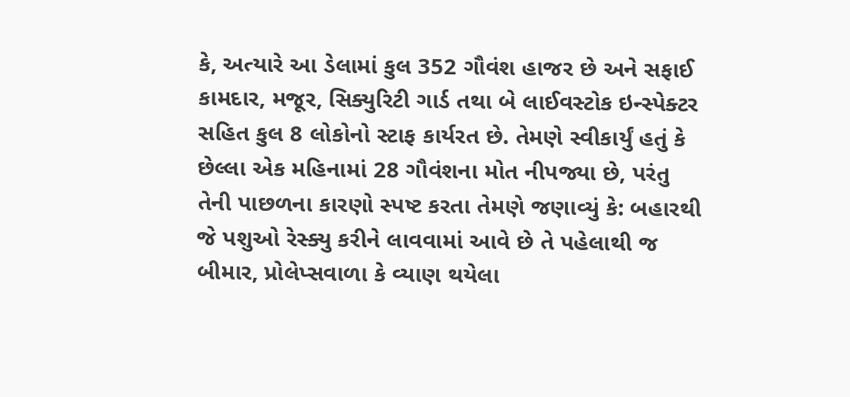કે, અત્યારે આ ડેલામાં કુલ 352 ગૌવંશ હાજર છે અને સફાઈ કામદાર, મજૂર, સિક્યુરિટી ગાર્ડ તથા બે લાઈવસ્ટોક ઇન્સ્પેક્ટર સહિત કુલ 8 લોકોનો સ્ટાફ કાર્યરત છે. તેમણે સ્વીકાર્યું હતું કે છેલ્લા એક મહિનામાં 28 ગૌવંશના મોત નીપજ્યા છે, પરંતુ તેની પાછળના કારણો સ્પષ્ટ કરતા તેમણે જણાવ્યું કે: બહારથી જે પશુઓ રેસ્ક્યુ કરીને લાવવામાં આવે છે તે પહેલાથી જ બીમાર, પ્રોલેપ્સવાળા કે વ્યાણ થયેલા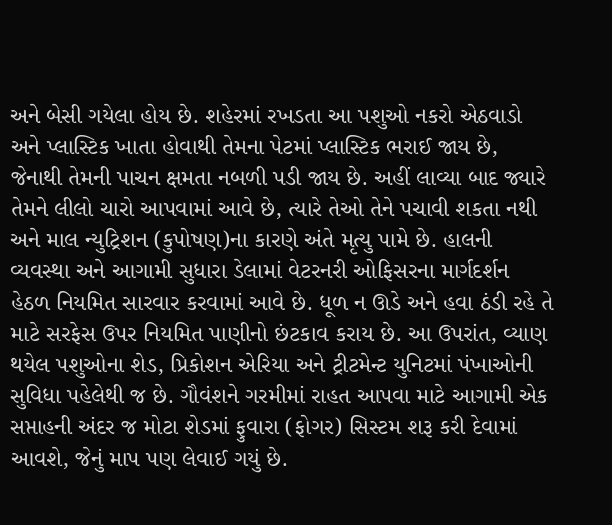અને બેસી ગયેલા હોય છે. શહેરમાં રખડતા આ પશુઓ નકરો એઠવાડો અને પ્લાસ્ટિક ખાતા હોવાથી તેમના પેટમાં પ્લાસ્ટિક ભરાઈ જાય છે, જેનાથી તેમની પાચન ક્ષમતા નબળી પડી જાય છે. અહીં લાવ્યા બાદ જ્યારે તેમને લીલો ચારો આપવામાં આવે છે, ત્યારે તેઓ તેને પચાવી શકતા નથી અને માલ ન્યુટ્રિશન (કુપોષણ)ના કારણે અંતે મૃત્યુ પામે છે. હાલની વ્યવસ્થા અને આગામી સુધારા ડેલામાં વેટરનરી ઓફિસરના માર્ગદર્શન હેઠળ નિયમિત સારવાર કરવામાં આવે છે. ધૂળ ન ઊડે અને હવા ઠંડી રહે તે માટે સરફેસ ઉપર નિયમિત પાણીનો છંટકાવ કરાય છે. આ ઉપરાંત, વ્યાણ થયેલ પશુઓના શેડ, પ્રિકોશન એરિયા અને ટ્રીટમેન્ટ યુનિટમાં પંખાઓની સુવિધા પહેલેથી જ છે. ગૌવંશને ગરમીમાં રાહત આપવા માટે આગામી એક સપ્તાહની અંદર જ મોટા શેડમાં ફુવારા (ફોગર) સિસ્ટમ શરૂ કરી દેવામાં આવશે, જેનું માપ પણ લેવાઈ ગયું છે.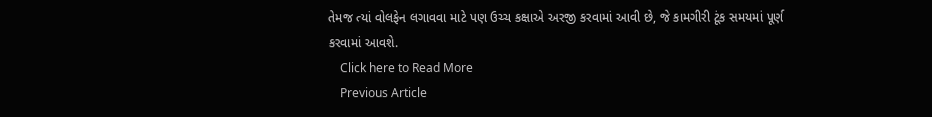તેમજ ત્યાં વોલફેન લગાવવા માટે પણ ઉચ્ચ કક્ષાએ અરજી કરવામાં આવી છે, જે કામગીરી ટૂંક સમયમાં પૂર્ણ કરવામાં આવશે.
    Click here to Read More
    Previous Article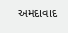અમદાવાદ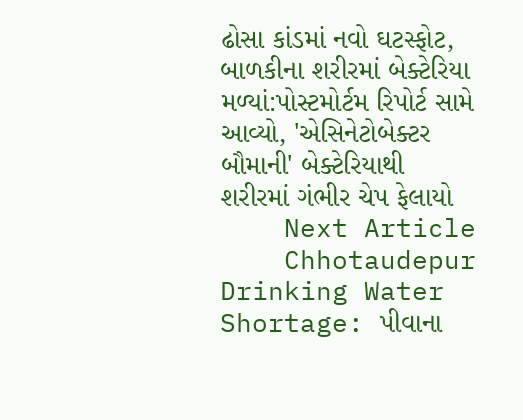ઢોસા કાંડમાં નવો ઘટસ્ફોટ, બાળકીના શરીરમાં બેક્ટેરિયા મળ્યાં:પોસ્ટમોર્ટમ રિપોર્ટ સામે આવ્યો, 'એસિનેટોબેક્ટર બૌમાની' બેક્ટેરિયાથી શરીરમાં ગંભીર ચેપ ફેલાયો
    Next Article
    Chhotaudepur Drinking Water Shortage: પીવાના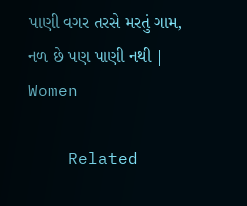પાણી વગર તરસે મરતું ગામ, નળ છે પણ પાણી નથી | Women

    Related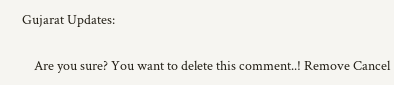Gujarat Updates:

    Are you sure? You want to delete this comment..! Remove Cancel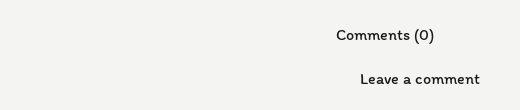Comments (0)

      Leave a comment